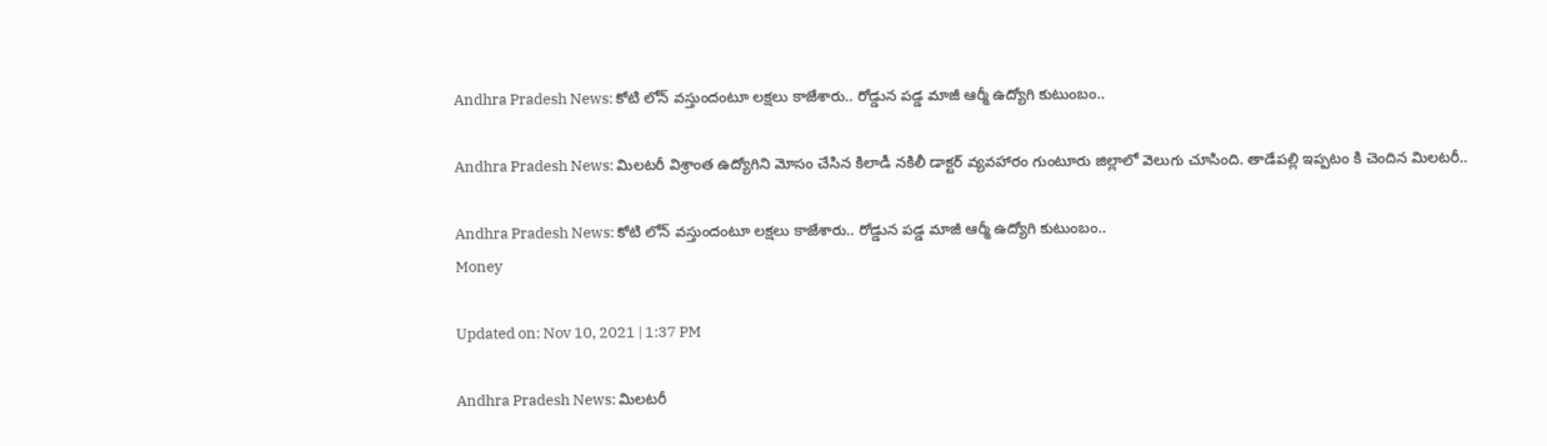Andhra Pradesh News: కోటి లోన్ వస్తుందంటూ లక్షలు కాజేశారు.. రోడ్డున పడ్డ మాజీ ఆర్మీ ఉద్యోగి కుటుంబం..

Andhra Pradesh News: మిలటరీ విశ్రాంత ఉద్యోగిని మోసం చేసిన కిలాడీ నకిలీ డాక్టర్ వ్యవహారం గుంటూరు జిల్లాలో వెలుగు చూసింది. తాడేపల్లి ఇప్పటం కి చెందిన మిలటరీ..

Andhra Pradesh News: కోటి లోన్ వస్తుందంటూ లక్షలు కాజేశారు.. రోడ్డున పడ్డ మాజీ ఆర్మీ ఉద్యోగి కుటుంబం..
Money

Updated on: Nov 10, 2021 | 1:37 PM

Andhra Pradesh News: మిలటరీ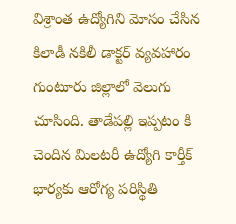విశ్రాంత ఉద్యోగిని మోసం చేసిన కిలాడీ నకిలీ డాక్టర్ వ్యవహారం గుంటూరు జిల్లాలో వెలుగు చూసింది. తాడేపల్లి ఇప్పటం కి చెందిన మిలటరీ ఉద్యోగి కార్తీక్ భార్యకు ఆరోగ్య పరిస్థితి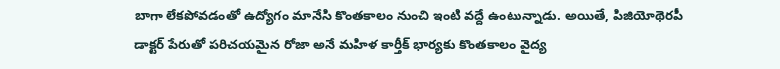బాగా లేకపోవడంతో ఉద్యోగం మానేసి కొంతకాలం నుంచి ఇంటి వద్దే ఉంటున్నాడు. అయితే, పిజియోథెరపీ డాక్టర్ పేరుతో పరిచయమైన రోజా అనే మహిళ కార్తీక్ భార్యకు కొంతకాలం వైద్య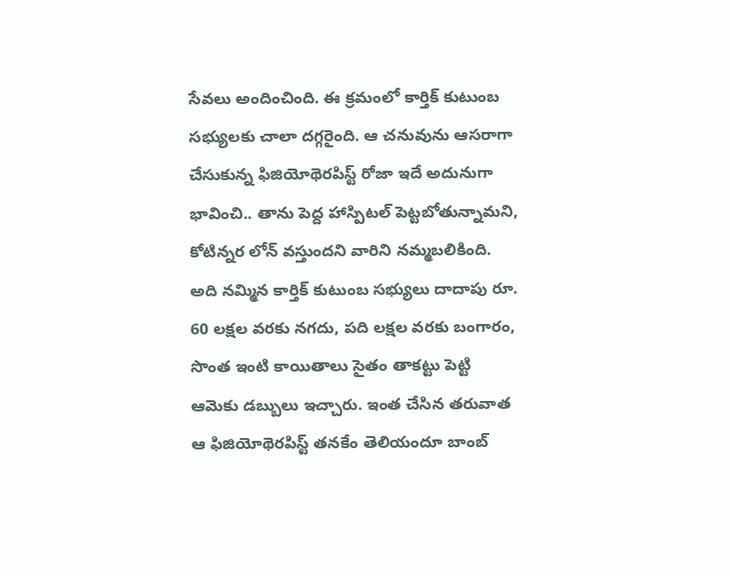సేవలు అందించింది. ఈ క్రమంలో కార్తిక్ కుటుంబ సభ్యులకు చాలా దగ్గరైంది. ఆ చనువును ఆసరాగా చేసుకున్న ఫిజియోథెరపిస్ట్ రోజా ఇదే అదునుగా భావించి.. తాను పెద్ద హాస్పిటల్ పెట్టబోతున్నామని, కోటిన్నర లోన్ వస్తుందని వారిని నమ్మబలికింది. అది నమ్మిన కార్తిక్ కుటుంబ సభ్యులు దాదాపు రూ. 60 లక్షల వరకు నగదు, పది లక్షల వరకు బంగారం, సొంత ఇంటి కాయితాలు సైతం తాకట్టు పెట్టి ఆమెకు డబ్బులు ఇచ్చారు. ఇంత చేసిన తరువాత ఆ ఫిజియోథెరపిస్ట్ తనకేం తెలియందూ బాంబ్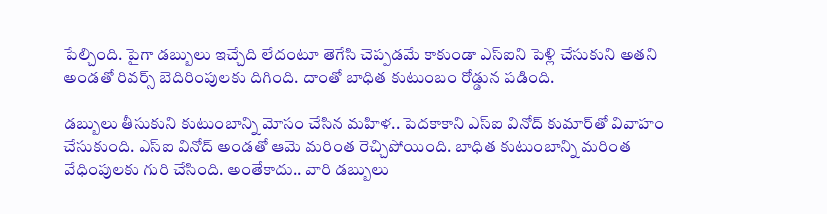పేల్చింది. పైగా డబ్బులు ఇచ్చేది లేదంటూ తెగేసి చెప్పడమే కాకుండా ఎస్ఐ‌ని పెళ్లి చేసుకుని అతని అండతో రివర్స్ బెదిరింపులకు దిగింది. దాంతో బాధిత కుటుంబం రోడ్డున పడింది.

డబ్బులు తీసుకుని కుటుంబాన్ని మోసం చేసిన మహిళ.. పెదకాకాని ఎస్ఐ వినోద్ కుమార్‌తో వివాహం చేసుకుంది. ఎస్ఐ వినోద్ అండతో ఆమె మరింత రెచ్చిపోయింది. బాధిత కుటుంబాన్ని మరింత వేధింపులకు గురి చేసింది. అంతేకాదు.. వారి డబ్బులు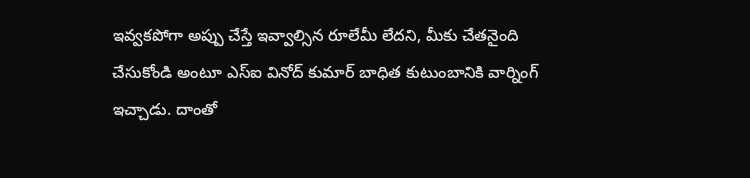ఇవ్వకపోగా అప్పు చేస్తే ఇవ్వాల్సిన రూలేమీ లేదని, మీకు చేతనైంది చేసుకోండి అంటూ ఎస్ఐ వినోద్ కుమార్ బాధిత కుటుంబానికి వార్నింగ్ ఇచ్చాడు. దాంతో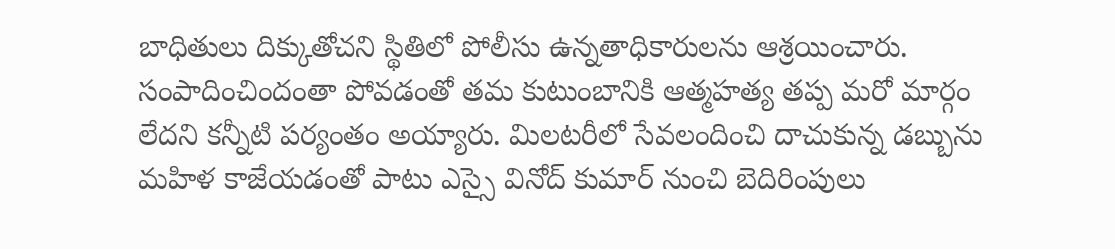బాధితులు దిక్కుతోచని స్థితిలో పోలీసు ఉన్నతాధికారులను ఆశ్రయించారు. సంపాదించిందంతా పోవడంతో తమ కుటుంబానికి ఆత్మహత్య తప్ప మరో మార్గం లేదని కన్నీటి పర్యంతం అయ్యారు. మిలటరీలో సేవలందించి దాచుకున్న డబ్బును మహిళ కాజేయడంతో పాటు ఎస్సై వినోద్ కుమార్ నుంచి బెదిరింపులు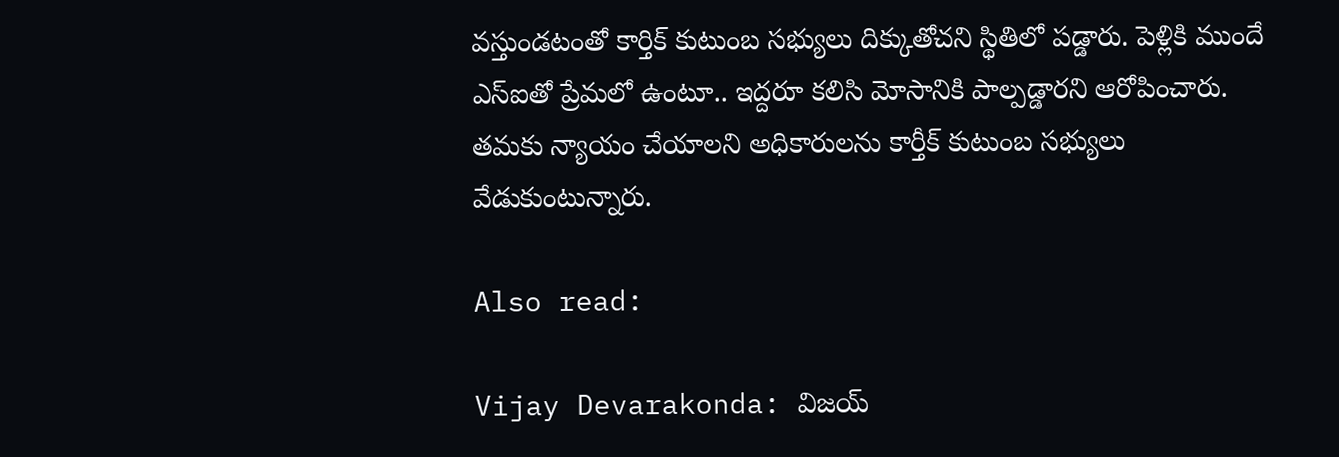వస్తుండటంతో కార్తిక్ కుటుంబ సభ్యులు దిక్కుతోచని స్థితిలో పడ్డారు. పెళ్లికి ముందే ఎస్ఐతో ప్రేమలో ఉంటూ.. ఇద్దరూ కలిసి మోసానికి పాల్పడ్డారని ఆరోపించారు. తమకు న్యాయం చేయాలని అధికారులను కార్తీక్ కుటుంబ సభ్యులు వేడుకుంటున్నారు.

Also read:

Vijay Devarakonda: విజయ్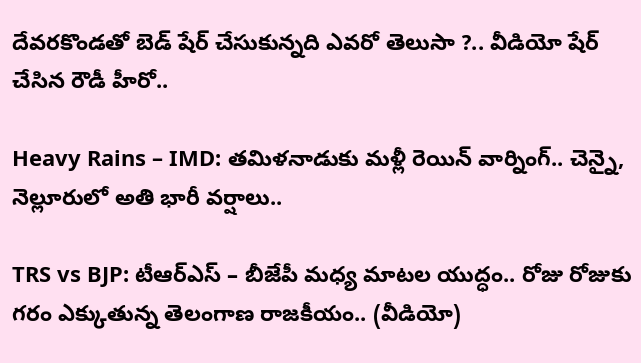దేవరకొండతో బెడ్ షేర్ చేసుకున్నది ఎవరో తెలుసా ?.. వీడియో షేర్ చేసిన రౌడీ హీరో..

Heavy Rains – IMD: తమిళనాడుకు మళ్లీ రెయిన్ వార్నింగ్.. చెన్నై, నెల్లూరులో అతి భారీ వర్షాలు..

TRS vs BJP: టీఆర్ఎస్ – బీజేపీ మధ్య మాటల యుద్ధం.. రోజు రోజుకు గరం ఎక్కుతున్న తెలంగాణ రాజకీయం.. (వీడియో)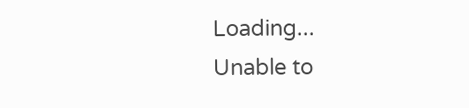Loading...
Unable to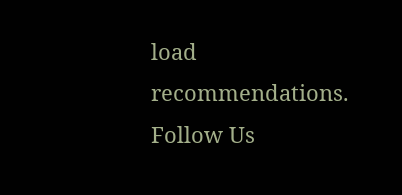load recommendations.
Follow Us